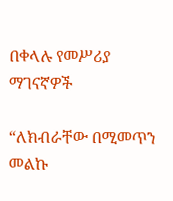በቀላሉ የመሥሪያ ማገናኛዎች

“ለክብራቸው በሚመጥን መልኩ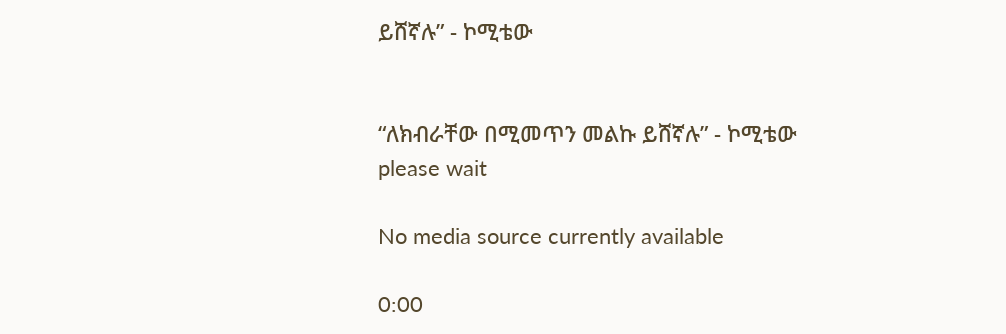ይሸኛሉ” - ኮሚቴው


“ለክብራቸው በሚመጥን መልኩ ይሸኛሉ” - ኮሚቴው
please wait

No media source currently available

0:00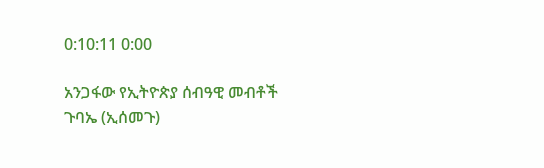0:10:11 0:00

አንጋፋው የኢትዮጵያ ሰብዓዊ መብቶች ጉባኤ (ኢሰመጉ)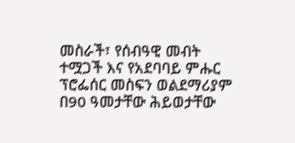መስራች፣ የሰብዓዊ መብት ተሟጋች እና የአደባባይ ምሑር ፕሮፌሰር መስፍን ወልደማሪያም በ90 ዓመታቸው ሕይወታቸው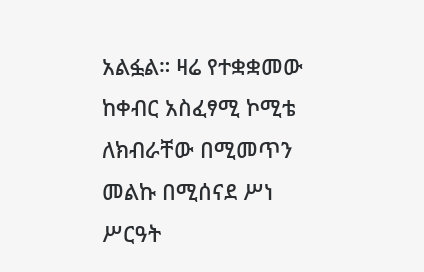አልፏል። ዛሬ የተቋቋመው ከቀብር አስፈፃሚ ኮሚቴ ለክብራቸው በሚመጥን መልኩ በሚሰናደ ሥነ ሥርዓት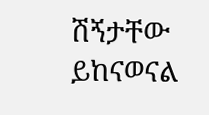ሽኝታቸው ይከናወናል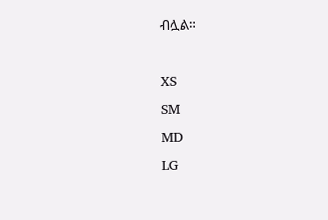ብሏል።

XS
SM
MD
LG